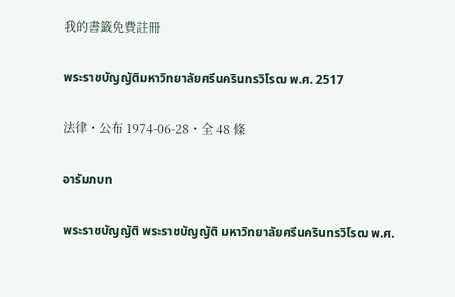我的書籤免費註冊

พระราชบัญญัติมหาวิทยาลัยศรีนครินทรวิโรฒ พ.ศ. 2517

法律・公布 1974-06-28・全 48 條

อารัมภบท

พระราชบัญญัติ พระราชบัญญัติ มหาวิทยาลัยศรีนครินทรวิโรฒ พ.ศ.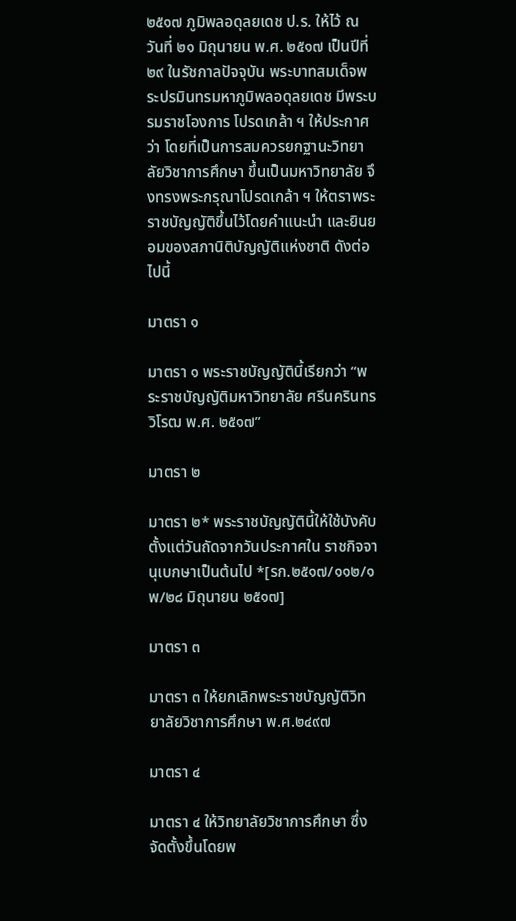๒๕๑๗ ภูมิพลอดุลยเดช ป.ร. ให้ไว้ ณ วันที่ ๒๑ มิถุนายน พ.ศ. ๒๕๑๗ เป็นปีที่ ๒๙ ในรัชกาลปัจจุบัน พระบาทสมเด็จพระปรมินทรมหาภูมิพลอดุลยเดช มีพระบรมราชโองการ โปรดเกล้า ฯ ให้ประกาศว่า โดยที่เป็นการสมควรยกฐานะวิทยาลัยวิชาการศึกษา ขึ้นเป็นมหาวิทยาลัย จึงทรงพระกรุณาโปรดเกล้า ฯ ให้ตราพระราชบัญญัติขึ้นไว้โดยคำแนะนำ และยินยอมของสภานิติบัญญัติแห่งชาติ ดังต่อไปนี้

มาตรา ๑

มาตรา ๑ พระราชบัญญัตินี้เรียกว่า “พระราชบัญญัติมหาวิทยาลัย ศรีนครินทรวิโรฒ พ.ศ. ๒๕๑๗”

มาตรา ๒

มาตรา ๒* พระราชบัญญัตินี้ให้ใช้บังคับตั้งแต่วันถัดจากวันประกาศใน ราชกิจจานุเบกษาเป็นต้นไป *[รก.๒๕๑๗/๑๑๒/๑พ/๒๘ มิถุนายน ๒๕๑๗]

มาตรา ๓

มาตรา ๓ ให้ยกเลิกพระราชบัญญัติวิทยาลัยวิชาการศึกษา พ.ศ.๒๔๙๗

มาตรา ๔

มาตรา ๔ ให้วิทยาลัยวิชาการศึกษา ซึ่งจัดตั้งขึ้นโดยพ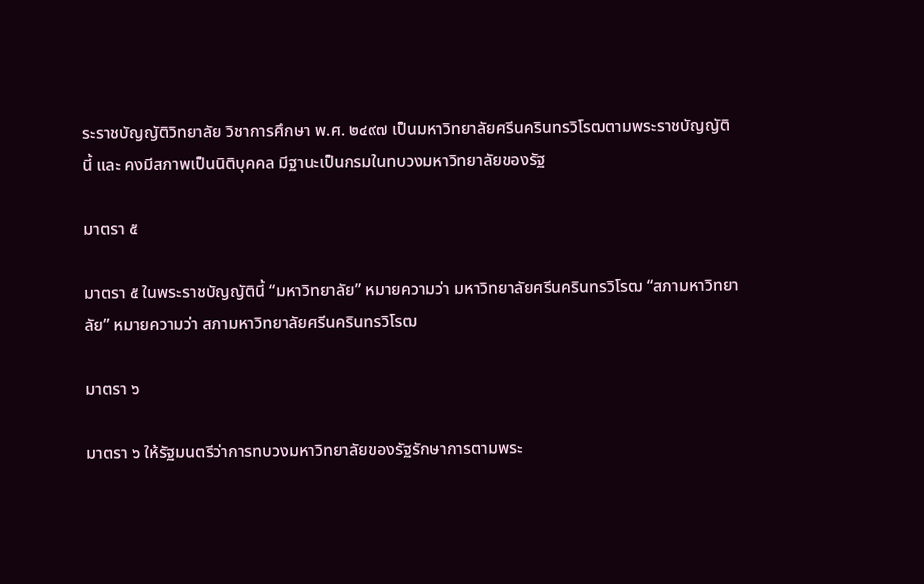ระราชบัญญัติวิทยาลัย วิชาการศึกษา พ.ศ. ๒๔๙๗ เป็นมหาวิทยาลัยศรีนครินทรวิโรฒตามพระราชบัญญัตินี้ และ คงมีสภาพเป็นนิติบุคคล มีฐานะเป็นกรมในทบวงมหาวิทยาลัยของรัฐ

มาตรา ๕

มาตรา ๕ ในพระราชบัญญัตินี้ “มหาวิทยาลัย” หมายความว่า มหาวิทยาลัยศรีนครินทรวิโรฒ “สภามหาวิทยาลัย” หมายความว่า สภามหาวิทยาลัยศรีนครินทรวิโรฒ

มาตรา ๖

มาตรา ๖ ให้รัฐมนตรีว่าการทบวงมหาวิทยาลัยของรัฐรักษาการตามพระ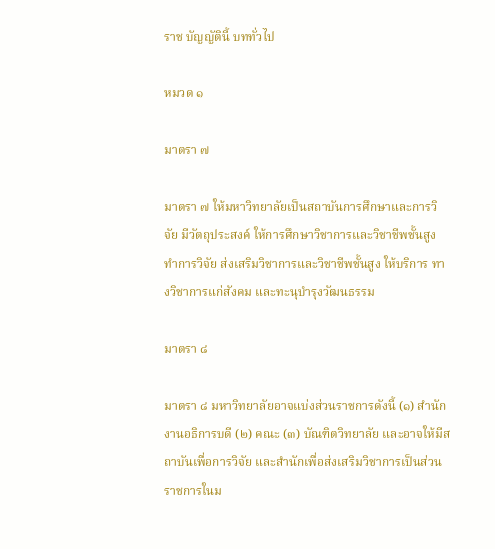ราช บัญญัตินี้ บททั่วไป

หมวด ๑

มาตรา ๗

มาตรา ๗ ให้มหาวิทยาลัยเป็นสถาบันการศึกษาและการวิจัย มีวัตถุประสงค์ ให้การศึกษาวิชาการและวิชาชีพชั้นสูง ทำการวิจัย ส่งเสริมวิชาการและวิชาชีพชั้นสูง ให้บริการ ทางวิชาการแก่สังคม และทะนุบำรุงวัฒนธรรม

มาตรา ๘

มาตรา ๘ มหาวิทยาลัยอาจแบ่งส่วนราชการดังนี้ (๑) สำนักงานอธิการบดี (๒) คณะ (๓) บัณฑิตวิทยาลัย และอาจให้มีสถาบันเพื่อการวิจัย และสำนักเพื่อส่งเสริมวิชาการเป็นส่วน ราชการในม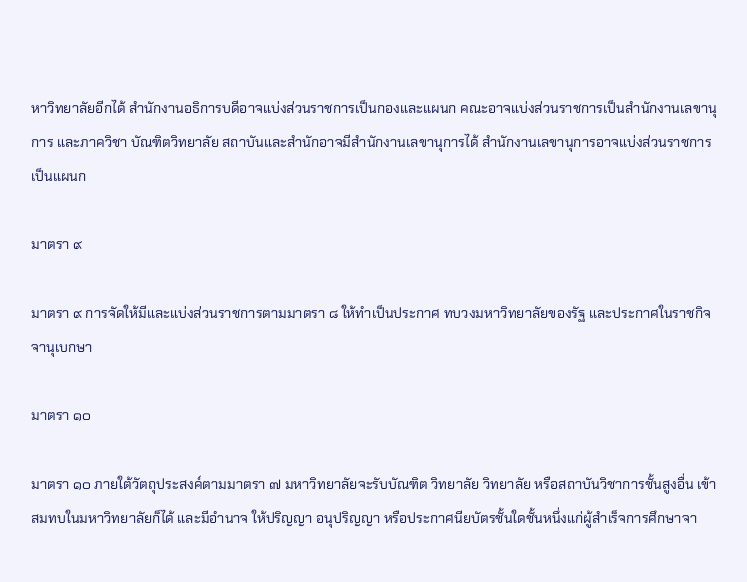หาวิทยาลัยอีกได้ สำนักงานอธิการบดีอาจแบ่งส่วนราชการเป็นกองและแผนก คณะอาจแบ่งส่วนราชการเป็นสำนักงานเลขานุการ และภาควิชา บัณฑิตวิทยาลัย สถาบันและสำนักอาจมีสำนักงานเลขานุการได้ สำนักงานเลขานุการอาจแบ่งส่วนราชการเป็นแผนก

มาตรา ๙

มาตรา ๙ การจัดให้มีและแบ่งส่วนราชการตามมาตรา ๘ ให้ทำเป็นประกาศ ทบวงมหาวิทยาลัยของรัฐ และประกาศในราชกิจจานุเบกษา

มาตรา ๑๐

มาตรา ๑๐ ภายใต้วัตถุประสงค์ตามมาตรา ๗ มหาวิทยาลัยจะรับบัณฑิต วิทยาลัย วิทยาลัย หรือสถาบันวิชาการชั้นสูงอื่น เข้าสมทบในมหาวิทยาลัยก็ได้ และมีอำนาจ ให้ปริญญา อนุปริญญา หรือประกาศนียบัตรชั้นใดชั้นหนึ่งแก่ผู้สำเร็จการศึกษาจา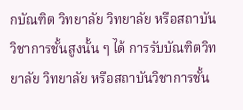กบัณฑิต วิทยาลัย วิทยาลัย หรือสถาบันวิชาการชั้นสูงนั้น ๆ ได้ การรับบัณฑิตวิทยาลัย วิทยาลัย หรือสถาบันวิชาการชั้น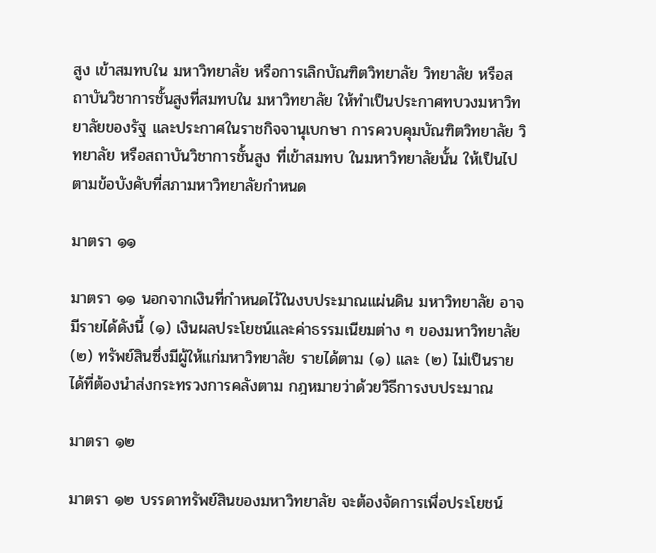สูง เข้าสมทบใน มหาวิทยาลัย หรือการเลิกบัณฑิตวิทยาลัย วิทยาลัย หรือสถาบันวิชาการชั้นสูงที่สมทบใน มหาวิทยาลัย ให้ทำเป็นประกาศทบวงมหาวิทยาลัยของรัฐ และประกาศในราชกิจจานุเบกษา การควบคุมบัณฑิตวิทยาลัย วิทยาลัย หรือสถาบันวิชาการชั้นสูง ที่เข้าสมทบ ในมหาวิทยาลัยนั้น ให้เป็นไปตามข้อบังคับที่สภามหาวิทยาลัยกำหนด

มาตรา ๑๑

มาตรา ๑๑ นอกจากเงินที่กำหนดไว้ในงบประมาณแผ่นดิน มหาวิทยาลัย อาจมีรายได้ดังนี้ (๑) เงินผลประโยชน์และค่าธรรมเนียมต่าง ๆ ของมหาวิทยาลัย (๒) ทรัพย์สินซึ่งมีผู้ให้แก่มหาวิทยาลัย รายได้ตาม (๑) และ (๒) ไม่เป็นรายได้ที่ต้องนำส่งกระทรวงการคลังตาม กฎหมายว่าด้วยวิธีการงบประมาณ

มาตรา ๑๒

มาตรา ๑๒ บรรดาทรัพย์สินของมหาวิทยาลัย จะต้องจัดการเพื่อประโยชน์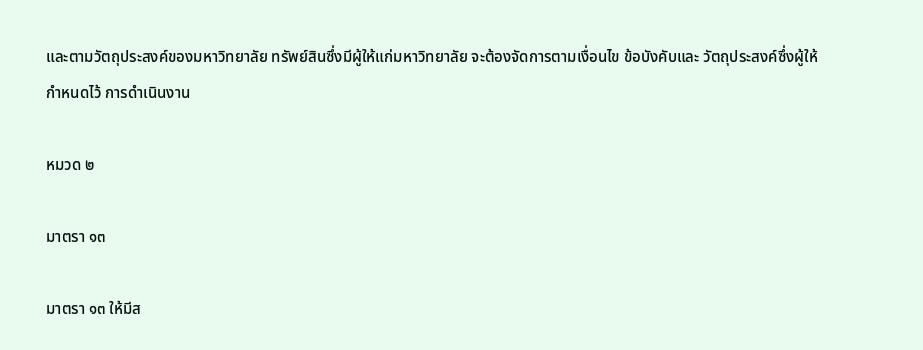และตามวัตถุประสงค์ของมหาวิทยาลัย ทรัพย์สินซึ่งมีผู้ให้แก่มหาวิทยาลัย จะต้องจัดการตามเงื่อนไข ข้อบังคับและ วัตถุประสงค์ซึ่งผู้ให้กำหนดไว้ การดำเนินงาน

หมวด ๒

มาตรา ๑๓

มาตรา ๑๓ ให้มีส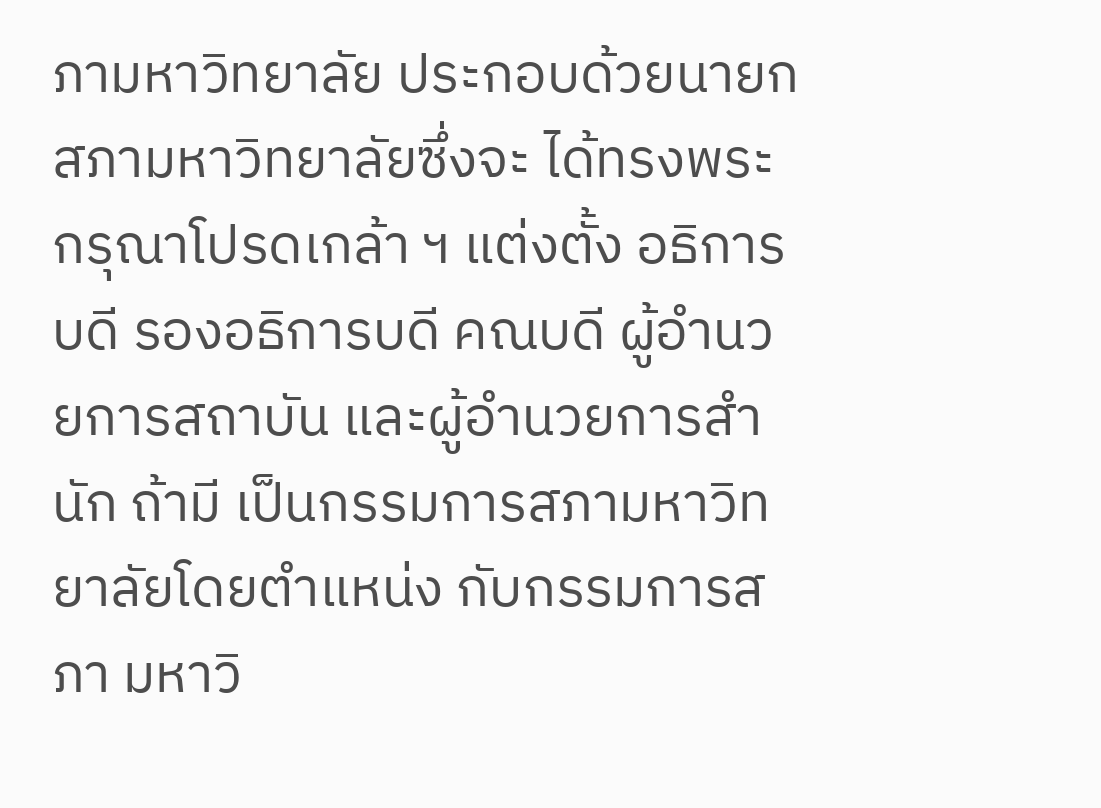ภามหาวิทยาลัย ประกอบด้วยนายกสภามหาวิทยาลัยซึ่งจะ ได้ทรงพระกรุณาโปรดเกล้า ฯ แต่งตั้ง อธิการบดี รองอธิการบดี คณบดี ผู้อำนวยการสถาบัน และผู้อำนวยการสำนัก ถ้ามี เป็นกรรมการสภามหาวิทยาลัยโดยตำแหน่ง กับกรรมการสภา มหาวิ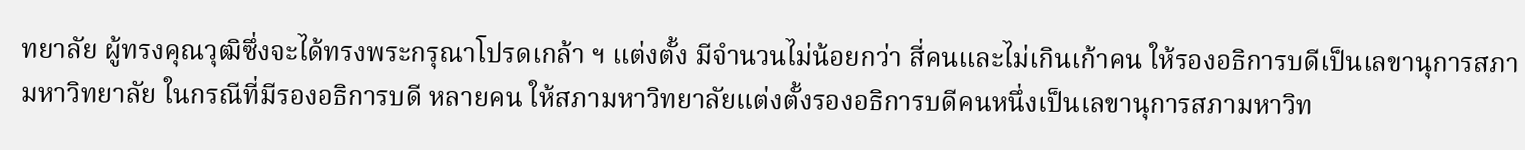ทยาลัย ผู้ทรงคุณวุฒิซึ่งจะได้ทรงพระกรุณาโปรดเกล้า ฯ แต่งตั้ง มีจำนวนไม่น้อยกว่า สี่คนและไม่เกินเก้าคน ให้รองอธิการบดีเป็นเลขานุการสภามหาวิทยาลัย ในกรณีที่มีรองอธิการบดี หลายคน ให้สภามหาวิทยาลัยแต่งตั้งรองอธิการบดีคนหนึ่งเป็นเลขานุการสภามหาวิท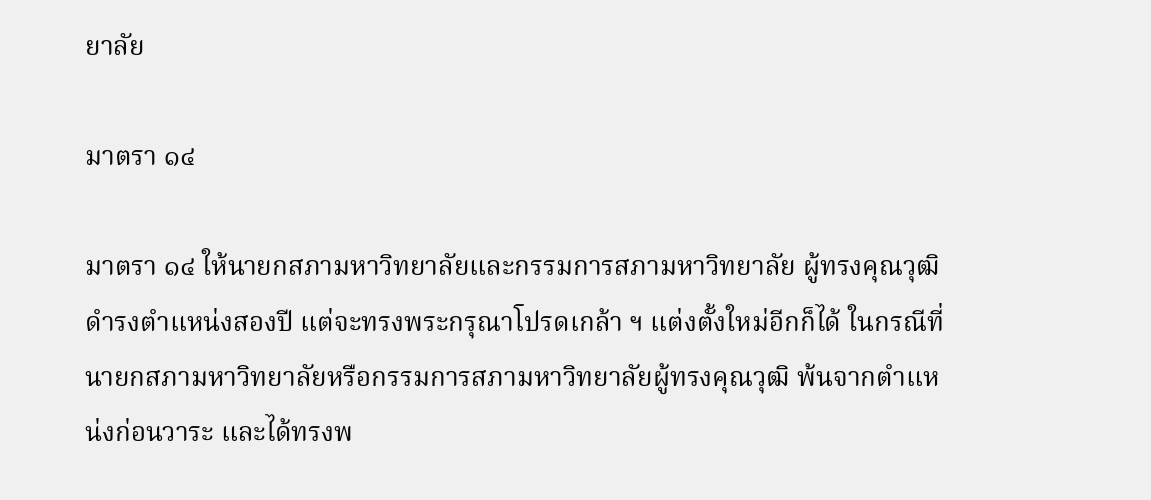ยาลัย

มาตรา ๑๔

มาตรา ๑๔ ให้นายกสภามหาวิทยาลัยและกรรมการสภามหาวิทยาลัย ผู้ทรงคุณวุฒิดำรงตำแหน่งสองปี แต่จะทรงพระกรุณาโปรดเกล้า ฯ แต่งตั้งใหม่อีกก็ได้ ในกรณีที่นายกสภามหาวิทยาลัยหรือกรรมการสภามหาวิทยาลัยผู้ทรงคุณวุฒิ พ้นจากตำแหน่งก่อนวาระ และได้ทรงพ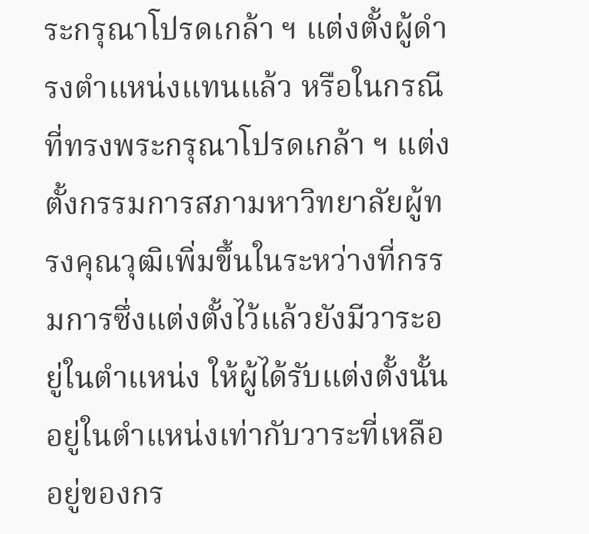ระกรุณาโปรดเกล้า ฯ แต่งตั้งผู้ดำรงตำแหน่งแทนแล้ว หรือในกรณีที่ทรงพระกรุณาโปรดเกล้า ฯ แต่งตั้งกรรมการสภามหาวิทยาลัยผู้ทรงคุณวุฒิเพิ่มขึ้นในระหว่างที่กรรมการซึ่งแต่งตั้งไว้แล้วยังมีวาระอยู่ในตำแหน่ง ให้ผู้ได้รับแต่งตั้งนั้นอยู่ในตำแหน่งเท่ากับวาระที่เหลืออยู่ของกร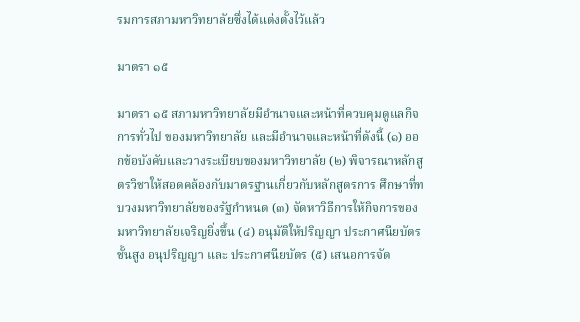รมการสภามหาวิทยาลัยซึ่งได้แต่งตั้งไว้แล้ว

มาตรา ๑๕

มาตรา ๑๕ สภามหาวิทยาลัยมีอำนาจและหน้าที่ควบคุมดูแลกิจการทั่วไป ของมหาวิทยาลัย และมีอำนาจและหน้าที่ดังนี้ (๑) ออกข้อบังคับและวางระเบียบของมหาวิทยาลัย (๒) พิจารณาหลักสูตรวิชาให้สอดคล้องกับมาตรฐานเกี่ยวกับหลักสูตรการ ศึกษาที่ทบวงมหาวิทยาลัยของรัฐกำหนด (๓) จัดหาวิธีการให้กิจการของมหาวิทยาลัยเจริญยิ่งขึ้น (๔) อนุมัติให้ปริญญา ประกาศนียบัตรชั้นสูง อนุปริญญา และ ประกาศนียบัตร (๕) เสนอการจัด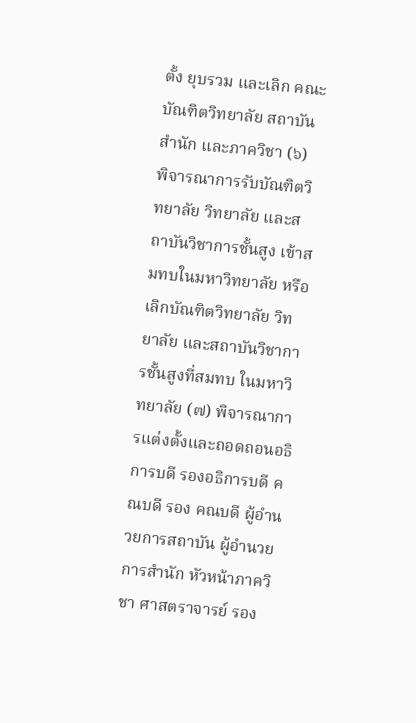ตั้ง ยุบรวม และเลิก คณะ บัณฑิตวิทยาลัย สถาบัน สำนัก และภาควิชา (๖) พิจารณาการรับบัณฑิตวิทยาลัย วิทยาลัย และสถาบันวิชาการชั้นสูง เข้าสมทบในมหาวิทยาลัย หรือเลิกบัณฑิตวิทยาลัย วิทยาลัย และสถาบันวิชาการชั้นสูงที่สมทบ ในมหาวิทยาลัย (๗) พิจารณาการแต่งตั้งและถอดถอนอธิการบดี รองอธิการบดี คณบดี รอง คณบดี ผู้อำนวยการสถาบัน ผู้อำนวยการสำนัก หัวหน้าภาควิชา ศาสตราจารย์ รอง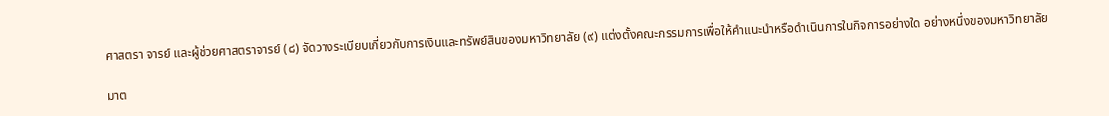ศาสตรา จารย์ และผู้ช่วยศาสตราจารย์ (๘) จัดวางระเบียบเกี่ยวกับการเงินและทรัพย์สินของมหาวิทยาลัย (๙) แต่งตั้งคณะกรรมการเพื่อให้คำแนะนำหรือดำเนินการในกิจการอย่างใด อย่างหนึ่งของมหาวิทยาลัย

มาต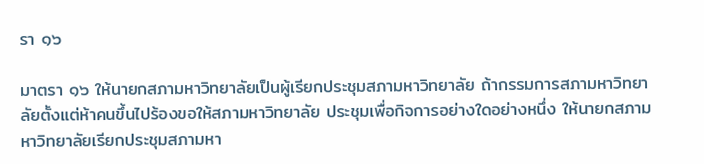รา ๑๖

มาตรา ๑๖ ให้นายกสภามหาวิทยาลัยเป็นผู้เรียกประชุมสภามหาวิทยาลัย ถ้ากรรมการสภามหาวิทยาลัยตั้งแต่ห้าคนขึ้นไปร้องขอให้สภามหาวิทยาลัย ประชุมเพื่อกิจการอย่างใดอย่างหนึ่ง ให้นายกสภามหาวิทยาลัยเรียกประชุมสภามหา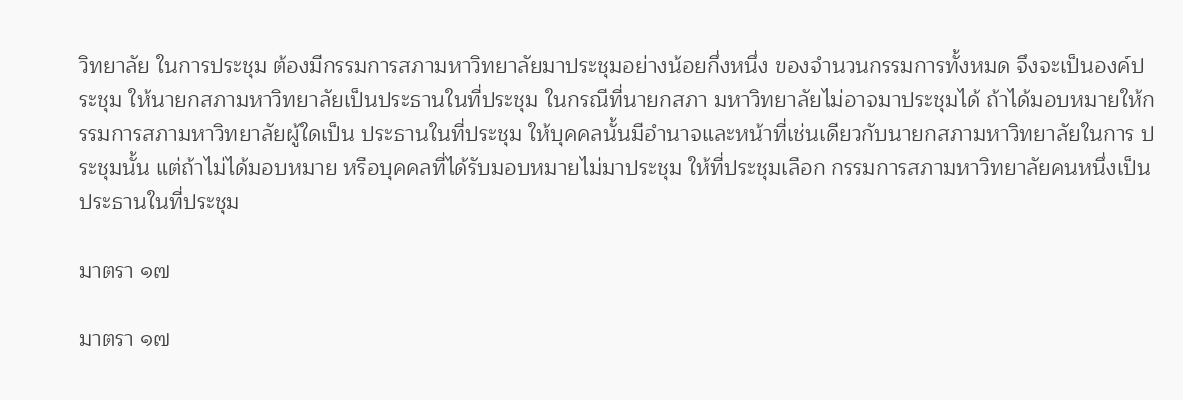วิทยาลัย ในการประชุม ต้องมีกรรมการสภามหาวิทยาลัยมาประชุมอย่างน้อยกึ่งหนึ่ง ของจำนวนกรรมการทั้งหมด จึงจะเป็นองค์ประชุม ให้นายกสภามหาวิทยาลัยเป็นประธานในที่ประชุม ในกรณีที่นายกสภา มหาวิทยาลัยไม่อาจมาประชุมได้ ถ้าได้มอบหมายให้กรรมการสภามหาวิทยาลัยผู้ใดเป็น ประธานในที่ประชุม ให้บุคคลนั้นมีอำนาจและหน้าที่เช่นเดียวกับนายกสภามหาวิทยาลัยในการ ประชุมนั้น แต่ถ้าไม่ได้มอบหมาย หรือบุคคลที่ได้รับมอบหมายไม่มาประชุม ให้ที่ประชุมเลือก กรรมการสภามหาวิทยาลัยคนหนึ่งเป็นประธานในที่ประชุม

มาตรา ๑๗

มาตรา ๑๗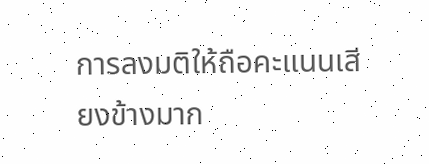การลงมติให้ถือคะแนนเสียงข้างมาก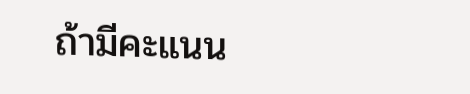ถ้ามีคะแนน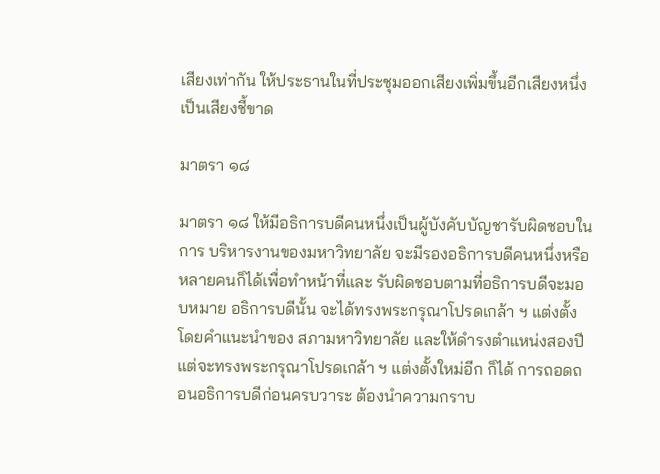เสียงเท่ากัน ให้ประธานในที่ประชุมออกเสียงเพิ่มขึ้นอีกเสียงหนึ่งเป็นเสียงชี้ขาด

มาตรา ๑๘

มาตรา ๑๘ ให้มีอธิการบดีคนหนึ่งเป็นผู้บังคับบัญชารับผิดชอบในการ บริหารงานของมหาวิทยาลัย จะมีรองอธิการบดีคนหนึ่งหรือหลายคนก็ได้เพื่อทำหน้าที่และ รับผิดชอบตามที่อธิการบดีจะมอบหมาย อธิการบดีนั้น จะได้ทรงพระกรุณาโปรดเกล้า ฯ แต่งตั้ง โดยคำแนะนำของ สภามหาวิทยาลัย และให้ดำรงตำแหน่งสองปี แต่จะทรงพระกรุณาโปรดเกล้า ฯ แต่งตั้งใหม่อีก ก็ได้ การถอดถอนอธิการบดีก่อนครบวาระ ต้องนำความกราบ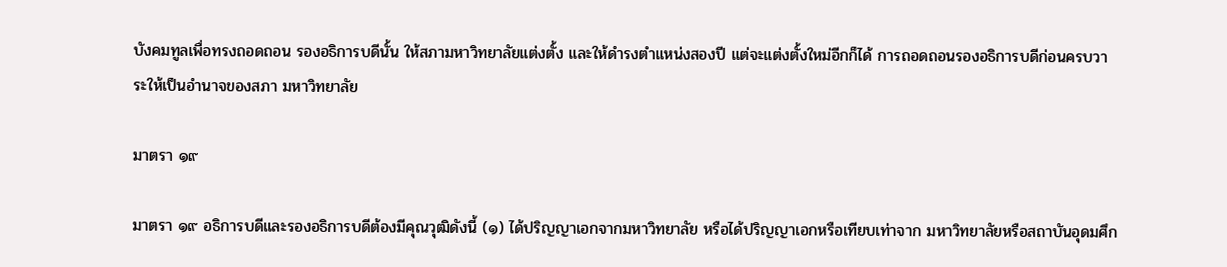บังคมทูลเพื่อทรงถอดถอน รองอธิการบดีนั้น ให้สภามหาวิทยาลัยแต่งตั้ง และให้ดำรงตำแหน่งสองปี แต่จะแต่งตั้งใหม่อีกก็ได้ การถอดถอนรองอธิการบดีก่อนครบวาระให้เป็นอำนาจของสภา มหาวิทยาลัย

มาตรา ๑๙

มาตรา ๑๙ อธิการบดีและรองอธิการบดีต้องมีคุณวุฒิดังนี้ (๑) ได้ปริญญาเอกจากมหาวิทยาลัย หรือได้ปริญญาเอกหรือเทียบเท่าจาก มหาวิทยาลัยหรือสถาบันอุดมศึก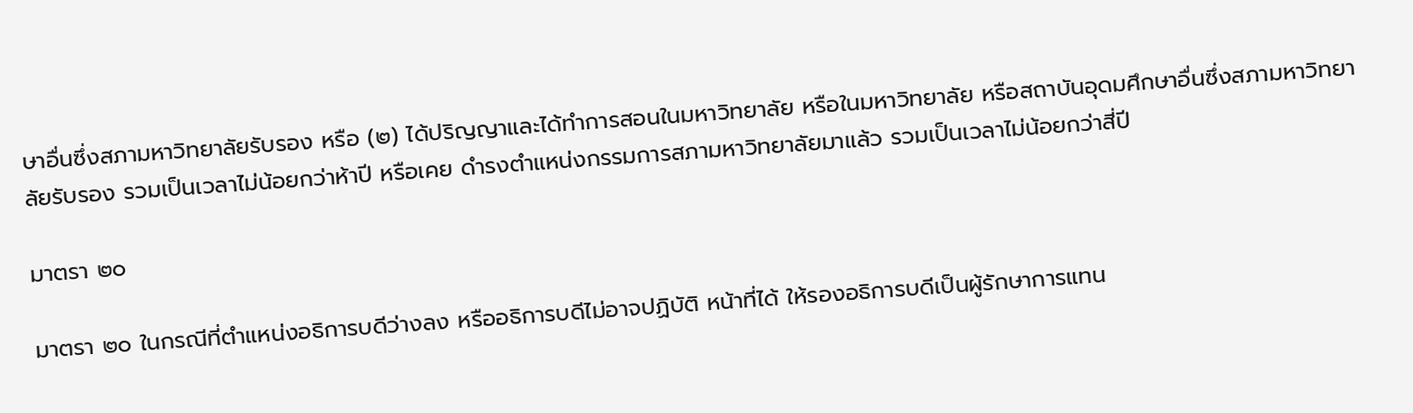ษาอื่นซึ่งสภามหาวิทยาลัยรับรอง หรือ (๒) ได้ปริญญาและได้ทำการสอนในมหาวิทยาลัย หรือในมหาวิทยาลัย หรือสถาบันอุดมศึกษาอื่นซึ่งสภามหาวิทยาลัยรับรอง รวมเป็นเวลาไม่น้อยกว่าห้าปี หรือเคย ดำรงตำแหน่งกรรมการสภามหาวิทยาลัยมาแล้ว รวมเป็นเวลาไม่น้อยกว่าสี่ปี

มาตรา ๒๐

มาตรา ๒๐ ในกรณีที่ตำแหน่งอธิการบดีว่างลง หรืออธิการบดีไม่อาจปฏิบัติ หน้าที่ได้ ให้รองอธิการบดีเป็นผู้รักษาการแทน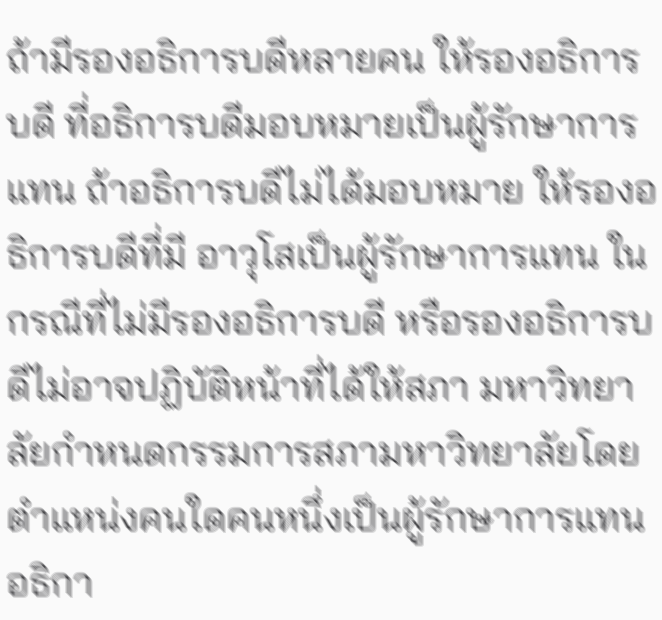ถ้ามีรองอธิการบดีหลายคน ให้รองอธิการบดี ที่อธิการบดีมอบหมายเป็นผู้รักษาการแทน ถ้าอธิการบดีไม่ได้มอบหมาย ให้รองอธิการบดีที่มี อาวุโสเป็นผู้รักษาการแทน ในกรณีที่ไม่มีรองอธิการบดี หรือรองอธิการบดีไม่อาจปฏิบัติหน้าที่ได้ให้สภา มหาวิทยาลัยกำหนดกรรมการสภามหาวิทยาลัยโดยตำแหน่งคนใดคนหนึ่งเป็นผู้รักษาการแทน อธิกา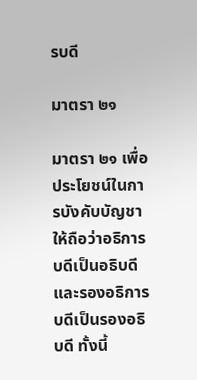รบดี

มาตรา ๒๑

มาตรา ๒๑ เพื่อประโยชน์ในการบังคับบัญชา ให้ถือว่าอธิการบดีเป็นอธิบดี และรองอธิการบดีเป็นรองอธิบดี ทั้งนี้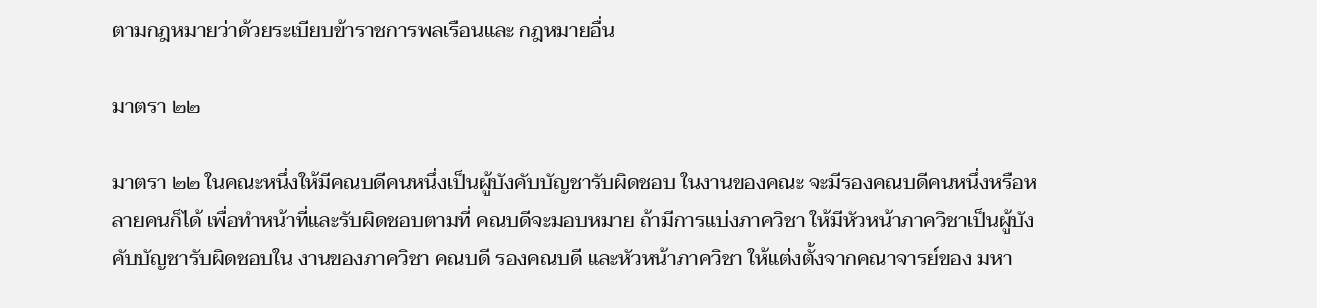ตามกฎหมายว่าด้วยระเบียบข้าราชการพลเรือนและ กฎหมายอื่น

มาตรา ๒๒

มาตรา ๒๒ ในคณะหนึ่งให้มีคณบดีคนหนึ่งเป็นผู้บังคับบัญชารับผิดชอบ ในงานของคณะ จะมีรองคณบดีคนหนึ่งหรือหลายคนก็ได้ เพื่อทำหน้าที่และรับผิดชอบตามที่ คณบดีจะมอบหมาย ถ้ามีการแบ่งภาควิชา ให้มีหัวหน้าภาควิชาเป็นผู้บังคับบัญชารับผิดชอบใน งานของภาควิชา คณบดี รองคณบดี และหัวหน้าภาควิชา ให้แต่งตั้งจากคณาจารย์ของ มหา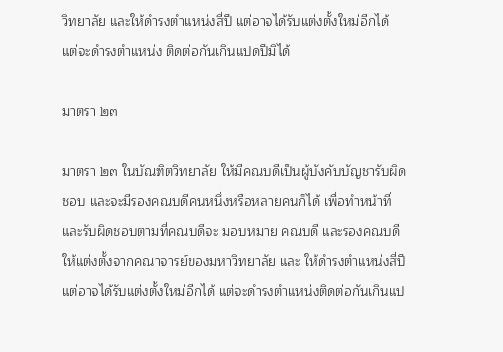วิทยาลัย และให้ดำรงตำแหน่งสี่ปี แต่อาจได้รับแต่งตั้งใหม่อีกได้ แต่จะดำรงตำแหน่ง ติดต่อกันเกินแปดปีมิได้

มาตรา ๒๓

มาตรา ๒๓ ในบัณฑิตวิทยาลัย ให้มีคณบดีเป็นผู้บังคับบัญชารับผิดชอบ และจะมีรองคณบดีคนหนึ่งหรือหลายคนก็ได้ เพื่อทำหน้าที่และรับผิดชอบตามที่คณบดีจะ มอบหมาย คณบดี และรองคณบดี ให้แต่งตั้งจากคณาจารย์ของมหาวิทยาลัย และ ให้ดำรงตำแหน่งสี่ปี แต่อาจได้รับแต่งตั้งใหม่อีกได้ แต่จะดำรงตำแหน่งติดต่อกันเกินแป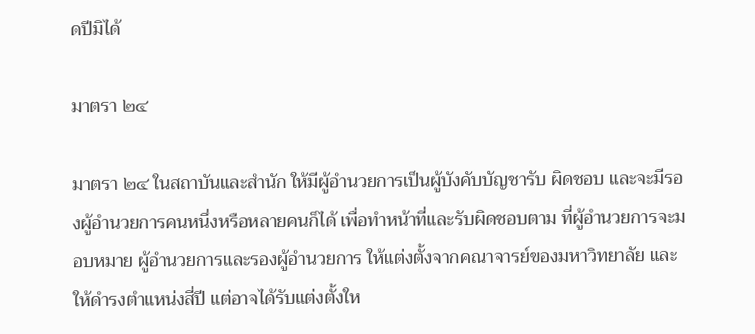ดปีมิได้

มาตรา ๒๔

มาตรา ๒๔ ในสถาบันและสำนัก ให้มีผู้อำนวยการเป็นผู้บังคับบัญชารับ ผิดชอบ และจะมีรองผู้อำนวยการคนหนึ่งหรือหลายคนก็ได้ เพื่อทำหน้าที่และรับผิดชอบตาม ที่ผู้อำนวยการจะมอบหมาย ผู้อำนวยการและรองผู้อำนวยการ ให้แต่งตั้งจากคณาจารย์ของมหาวิทยาลัย และให้ดำรงตำแหน่งสี่ปี แต่อาจได้รับแต่งตั้งให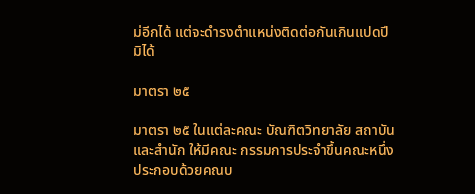ม่อีกได้ แต่จะดำรงตำแหน่งติดต่อกันเกินแปดปีมิได้

มาตรา ๒๕

มาตรา ๒๕ ในแต่ละคณะ บัณฑิตวิทยาลัย สถาบัน และสำนัก ให้มีคณะ กรรมการประจำขึ้นคณะหนึ่ง ประกอบด้วยคณบ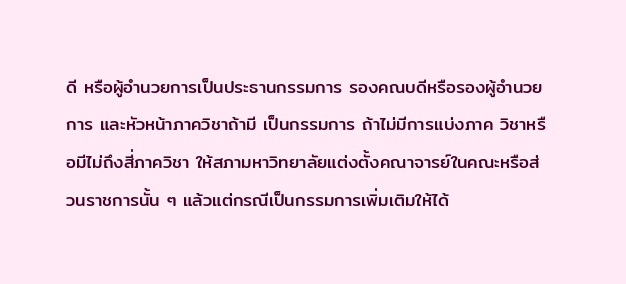ดี หรือผู้อำนวยการเป็นประธานกรรมการ รองคณบดีหรือรองผู้อำนวยการ และหัวหน้าภาควิชาถ้ามี เป็นกรรมการ ถ้าไม่มีการแบ่งภาค วิชาหรือมีไม่ถึงสี่ภาควิชา ให้สภามหาวิทยาลัยแต่งตั้งคณาจารย์ในคณะหรือส่วนราชการนั้น ๆ แล้วแต่กรณีเป็นกรรมการเพิ่มเติมให้ได้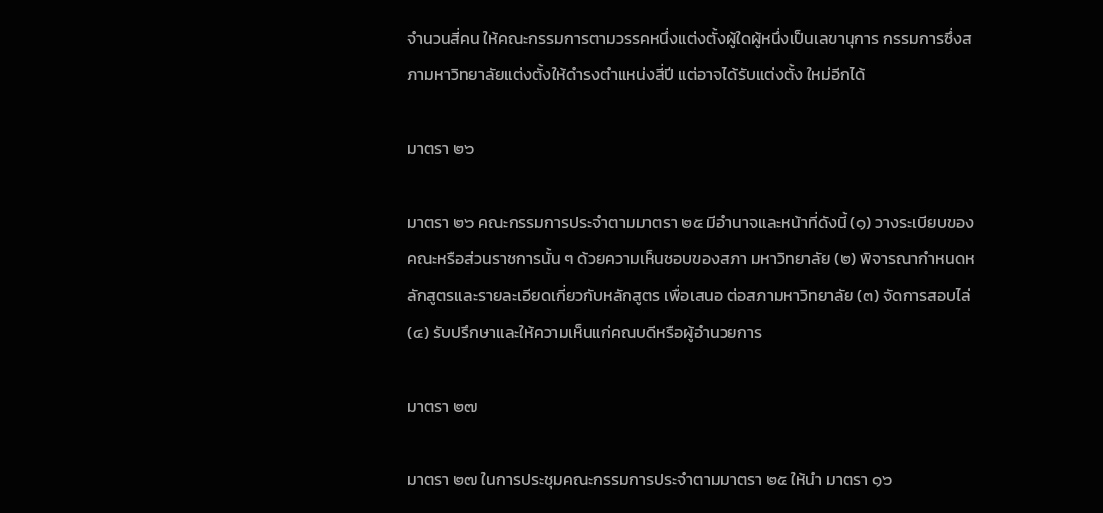จำนวนสี่คน ให้คณะกรรมการตามวรรคหนึ่งแต่งตั้งผู้ใดผู้หนึ่งเป็นเลขานุการ กรรมการซึ่งสภามหาวิทยาลัยแต่งตั้งให้ดำรงตำแหน่งสี่ปี แต่อาจได้รับแต่งตั้ง ใหม่อีกได้

มาตรา ๒๖

มาตรา ๒๖ คณะกรรมการประจำตามมาตรา ๒๕ มีอำนาจและหน้าที่ดังนี้ (๑) วางระเบียบของคณะหรือส่วนราชการนั้น ๆ ด้วยความเห็นชอบของสภา มหาวิทยาลัย (๒) พิจารณากำหนดหลักสูตรและรายละเอียดเกี่ยวกับหลักสูตร เพื่อเสนอ ต่อสภามหาวิทยาลัย (๓) จัดการสอบไล่ (๔) รับปรึกษาและให้ความเห็นแก่คณบดีหรือผู้อำนวยการ

มาตรา ๒๗

มาตรา ๒๗ ในการประชุมคณะกรรมการประจำตามมาตรา ๒๕ ให้นำ มาตรา ๑๖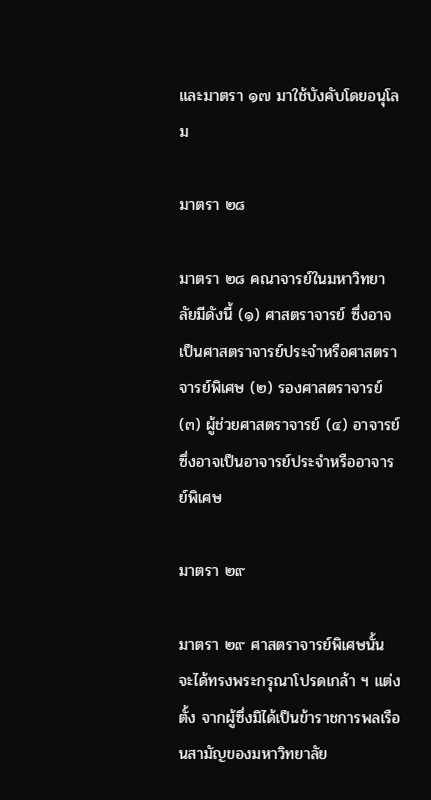และมาตรา ๑๗ มาใช้บังคับโดยอนุโลม

มาตรา ๒๘

มาตรา ๒๘ คณาจารย์ในมหาวิทยาลัยมีดังนี้ (๑) ศาสตราจารย์ ซึ่งอาจเป็นศาสตราจารย์ประจำหรือศาสตราจารย์พิเศษ (๒) รองศาสตราจารย์ (๓) ผู้ช่วยศาสตราจารย์ (๔) อาจารย์ซึ่งอาจเป็นอาจารย์ประจำหรืออาจารย์พิเศษ

มาตรา ๒๙

มาตรา ๒๙ ศาสตราจารย์พิเศษนั้น จะได้ทรงพระกรุณาโปรดเกล้า ฯ แต่งตั้ง จากผู้ซึ่งมิได้เป็นข้าราชการพลเรือนสามัญของมหาวิทยาลัย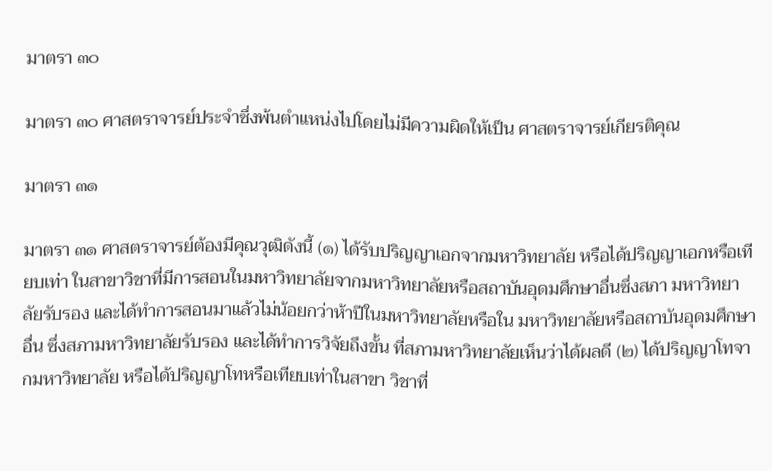มาตรา ๓๐

มาตรา ๓๐ ศาสตราจารย์ประจำซึ่งพ้นตำแหน่งไปโดยไม่มีความผิดให้เป็น ศาสตราจารย์เกียรติคุณ

มาตรา ๓๑

มาตรา ๓๑ ศาสตราจารย์ต้องมีคุณวุฒิดังนี้ (๑) ได้รับปริญญาเอกจากมหาวิทยาลัย หรือได้ปริญญาเอกหรือเทียบเท่า ในสาขาวิชาที่มีการสอนในมหาวิทยาลัยจากมหาวิทยาลัยหรือสถาบันอุดมศึกษาอื่นซึ่งสภา มหาวิทยาลัยรับรอง และได้ทำการสอนมาแล้วไม่น้อยกว่าห้าปีในมหาวิทยาลัยหรือใน มหาวิทยาลัยหรือสถาบันอุดมศึกษาอื่น ซึ่งสภามหาวิทยาลัยรับรอง และได้ทำการวิจัยถึงขั้น ที่สภามหาวิทยาลัยเห็นว่าได้ผลดี (๒) ได้ปริญญาโทจากมหาวิทยาลัย หรือได้ปริญญาโทหรือเทียบเท่าในสาขา วิชาที่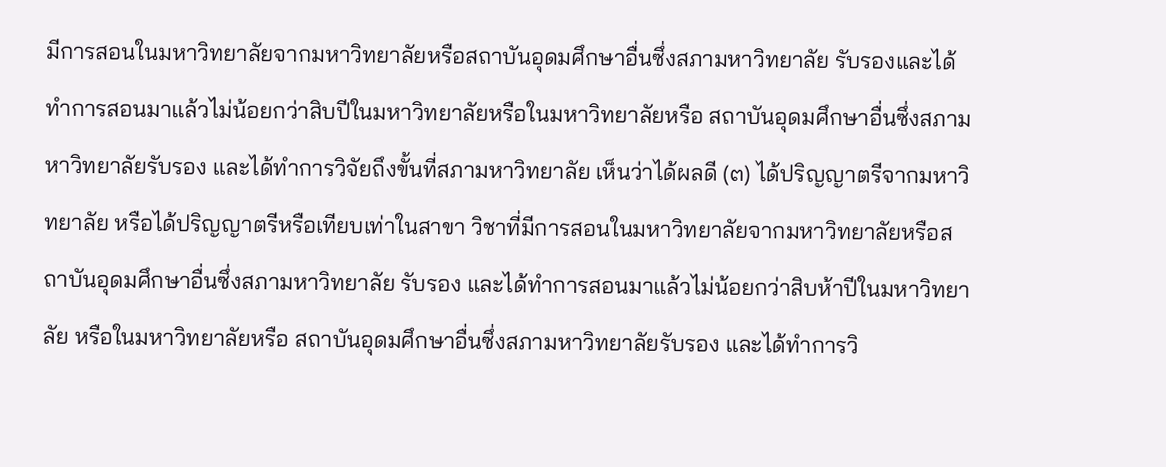มีการสอนในมหาวิทยาลัยจากมหาวิทยาลัยหรือสถาบันอุดมศึกษาอื่นซึ่งสภามหาวิทยาลัย รับรองและได้ทำการสอนมาแล้วไม่น้อยกว่าสิบปีในมหาวิทยาลัยหรือในมหาวิทยาลัยหรือ สถาบันอุดมศึกษาอื่นซึ่งสภามหาวิทยาลัยรับรอง และได้ทำการวิจัยถึงขั้นที่สภามหาวิทยาลัย เห็นว่าได้ผลดี (๓) ได้ปริญญาตรีจากมหาวิทยาลัย หรือได้ปริญญาตรีหรือเทียบเท่าในสาขา วิชาที่มีการสอนในมหาวิทยาลัยจากมหาวิทยาลัยหรือสถาบันอุดมศึกษาอื่นซึ่งสภามหาวิทยาลัย รับรอง และได้ทำการสอนมาแล้วไม่น้อยกว่าสิบห้าปีในมหาวิทยาลัย หรือในมหาวิทยาลัยหรือ สถาบันอุดมศึกษาอื่นซึ่งสภามหาวิทยาลัยรับรอง และได้ทำการวิ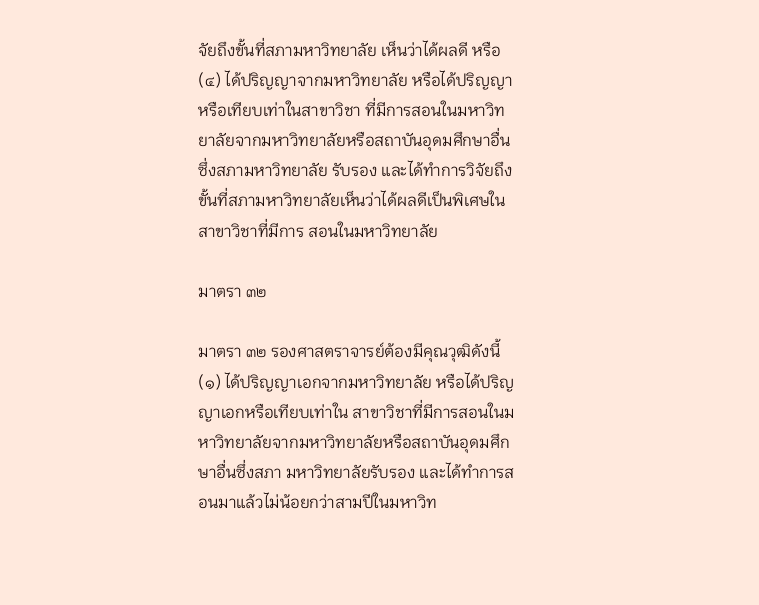จัยถึงขั้นที่สภามหาวิทยาลัย เห็นว่าได้ผลดี หรือ (๔) ได้ปริญญาจากมหาวิทยาลัย หรือได้ปริญญาหรือเทียบเท่าในสาขาวิชา ที่มีการสอนในมหาวิทยาลัยจากมหาวิทยาลัยหรือสถาบันอุดมศึกษาอื่นซึ่งสภามหาวิทยาลัย รับรอง และได้ทำการวิจัยถึงขั้นที่สภามหาวิทยาลัยเห็นว่าได้ผลดีเป็นพิเศษในสาขาวิชาที่มีการ สอนในมหาวิทยาลัย

มาตรา ๓๒

มาตรา ๓๒ รองศาสตราจารย์ต้องมีคุณวุฒิดังนี้ (๑) ได้ปริญญาเอกจากมหาวิทยาลัย หรือได้ปริญญาเอกหรือเทียบเท่าใน สาขาวิชาที่มีการสอนในมหาวิทยาลัยจากมหาวิทยาลัยหรือสถาบันอุดมศึกษาอื่นซึ่งสภา มหาวิทยาลัยรับรอง และได้ทำการสอนมาแล้วไม่น้อยกว่าสามปีในมหาวิท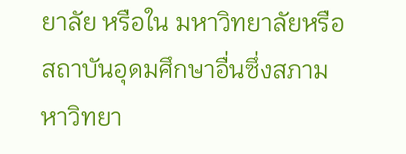ยาลัย หรือใน มหาวิทยาลัยหรือสถาบันอุดมศึกษาอื่นซึ่งสภามหาวิทยา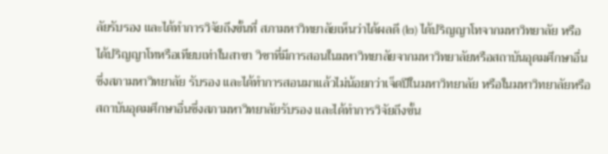ลัยรับรอง และได้ทำการวิจัยถึงขั้นที่ สภามหาวิทยาลัยเห็นว่าได้ผลดี (๒) ได้ปริญญาโทจากมหาวิทยาลัย หรือได้ปริญญาโทหรือเทียบเท่าในสาขา วิชาที่มีการสอนในมหาวิทยาลัยจากมหาวิทยาลัยหรือสถาบันอุดมศึกษาอื่นซึ่งสภามหาวิทยาลัย รับรอง และได้ทำการสอนมาแล้วไม่น้อยกว่าเจ็ดปีในมหาวิทยาลัย หรือในมหาวิทยาลัยหรือ สถาบันอุดมศึกษาอื่นซึ่งสภามหาวิทยาลัยรับรอง และได้ทำการวิจัยถึงขั้น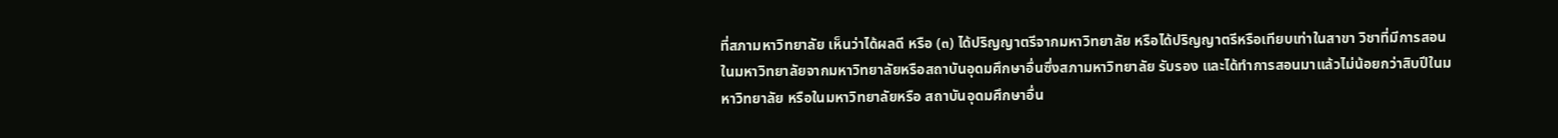ที่สภามหาวิทยาลัย เห็นว่าได้ผลดี หรือ (๓) ได้ปริญญาตรีจากมหาวิทยาลัย หรือได้ปริญญาตรีหรือเทียบเท่าในสาขา วิชาที่มีการสอนในมหาวิทยาลัยจากมหาวิทยาลัยหรือสถาบันอุดมศึกษาอื่นซึ่งสภามหาวิทยาลัย รับรอง และได้ทำการสอนมาแล้วไม่น้อยกว่าสิบปีในมหาวิทยาลัย หรือในมหาวิทยาลัยหรือ สถาบันอุดมศึกษาอื่น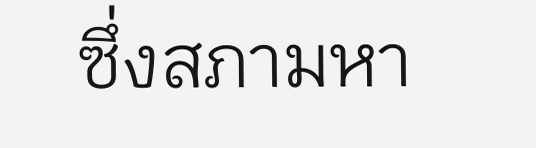ซึ่งสภามหา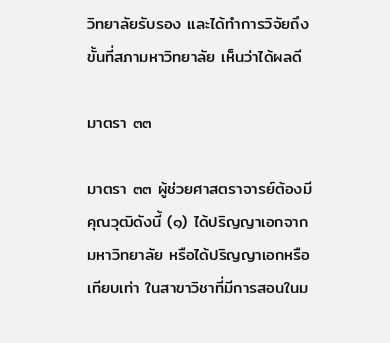วิทยาลัยรับรอง และได้ทำการวิจัยถึงขั้นที่สภามหาวิทยาลัย เห็นว่าได้ผลดี

มาตรา ๓๓

มาตรา ๓๓ ผู้ช่วยศาสตราจารย์ต้องมีคุณวุฒิดังนี้ (๑) ได้ปริญญาเอกจากมหาวิทยาลัย หรือได้ปริญญาเอกหรือเทียบเท่า ในสาขาวิชาที่มีการสอนในม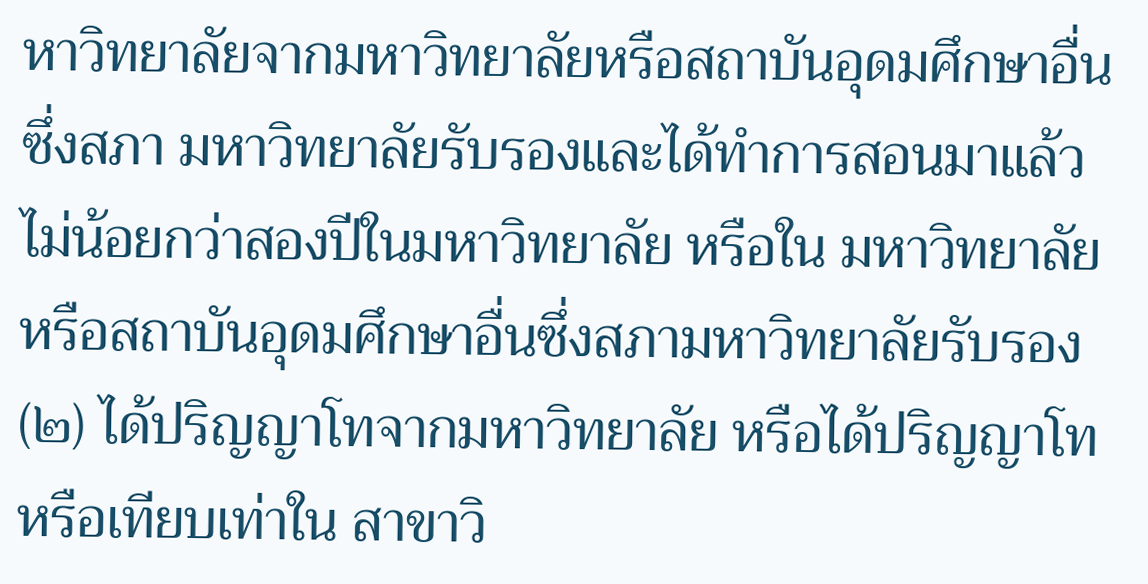หาวิทยาลัยจากมหาวิทยาลัยหรือสถาบันอุดมศึกษาอื่นซึ่งสภา มหาวิทยาลัยรับรองและได้ทำการสอนมาแล้วไม่น้อยกว่าสองปีในมหาวิทยาลัย หรือใน มหาวิทยาลัยหรือสถาบันอุดมศึกษาอื่นซึ่งสภามหาวิทยาลัยรับรอง (๒) ได้ปริญญาโทจากมหาวิทยาลัย หรือได้ปริญญาโทหรือเทียบเท่าใน สาขาวิ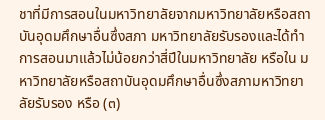ชาที่มีการสอนในมหาวิทยาลัยจากมหาวิทยาลัยหรือสถาบันอุดมศึกษาอื่นซึ่งสภา มหาวิทยาลัยรับรองและได้ทำการสอนมาแล้วไม่น้อยกว่าสี่ปีในมหาวิทยาลัย หรือใน มหาวิทยาลัยหรือสถาบันอุดมศึกษาอื่นซึ่งสภามหาวิทยาลัยรับรอง หรือ (๓)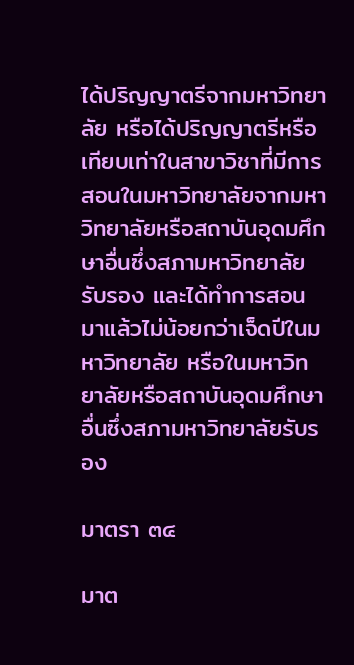ได้ปริญญาตรีจากมหาวิทยาลัย หรือได้ปริญญาตรีหรือเทียบเท่าในสาขาวิชาที่มีการสอนในมหาวิทยาลัยจากมหาวิทยาลัยหรือสถาบันอุดมศึกษาอื่นซึ่งสภามหาวิทยาลัยรับรอง และได้ทำการสอนมาแล้วไม่น้อยกว่าเจ็ดปีในมหาวิทยาลัย หรือในมหาวิทยาลัยหรือสถาบันอุดมศึกษาอื่นซึ่งสภามหาวิทยาลัยรับรอง

มาตรา ๓๔

มาต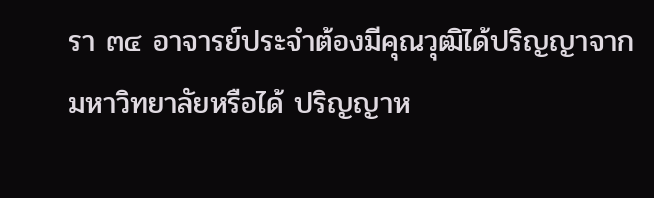รา ๓๔ อาจารย์ประจำต้องมีคุณวุฒิได้ปริญญาจากมหาวิทยาลัยหรือได้ ปริญญาห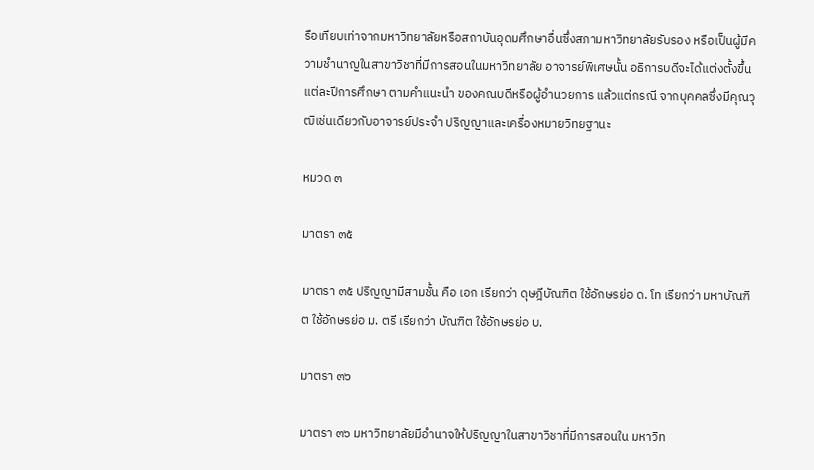รือเทียบเท่าจากมหาวิทยาลัยหรือสถาบันอุดมศึกษาอื่นซึ่งสภามหาวิทยาลัยรับรอง หรือเป็นผู้มีความชำนาญในสาขาวิชาที่มีการสอนในมหาวิทยาลัย อาจารย์พิเศษนั้น อธิการบดีจะได้แต่งตั้งขึ้นแต่ละปีการศึกษา ตามคำแนะนำ ของคณบดีหรือผู้อำนวยการ แล้วแต่กรณี จากบุคคลซึ่งมีคุณวุฒิเช่นเดียวกับอาจารย์ประจำ ปริญญาและเครื่องหมายวิทยฐานะ

หมวด ๓

มาตรา ๓๕

มาตรา ๓๕ ปริญญามีสามชั้น คือ เอก เรียกว่า ดุษฎีบัณฑิต ใช้อักษรย่อ ด. โท เรียกว่า มหาบัณฑิต ใช้อักษรย่อ ม. ตรี เรียกว่า บัณฑิต ใช้อักษรย่อ บ.

มาตรา ๓๖

มาตรา ๓๖ มหาวิทยาลัยมีอำนาจให้ปริญญาในสาขาวิชาที่มีการสอนใน มหาวิท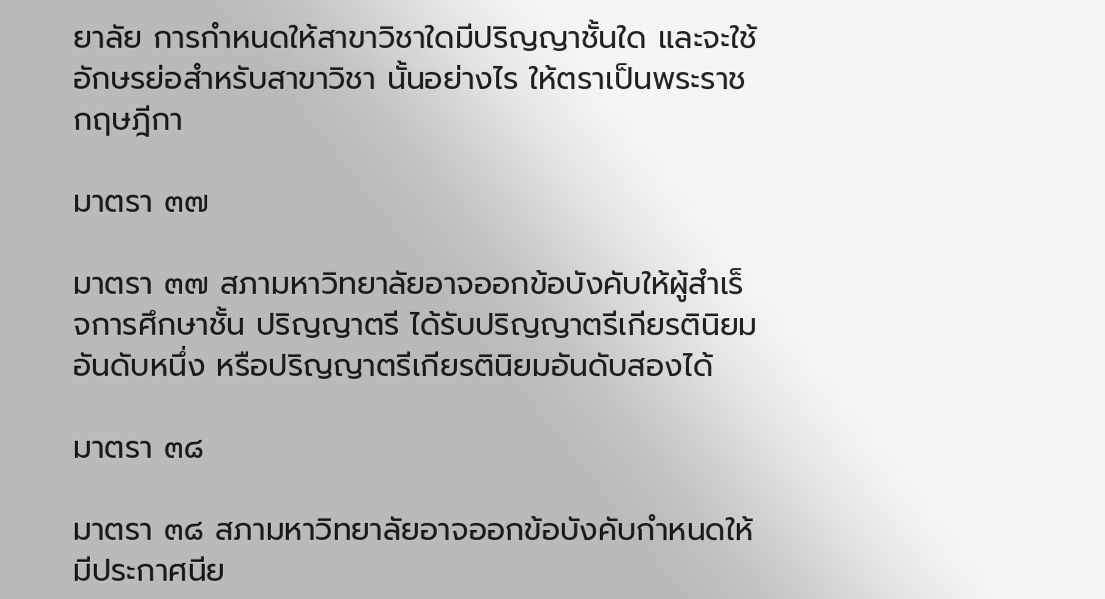ยาลัย การกำหนดให้สาขาวิชาใดมีปริญญาชั้นใด และจะใช้อักษรย่อสำหรับสาขาวิชา นั้นอย่างไร ให้ตราเป็นพระราชกฤษฎีกา

มาตรา ๓๗

มาตรา ๓๗ สภามหาวิทยาลัยอาจออกข้อบังคับให้ผู้สำเร็จการศึกษาชั้น ปริญญาตรี ได้รับปริญญาตรีเกียรตินิยมอันดับหนึ่ง หรือปริญญาตรีเกียรตินิยมอันดับสองได้

มาตรา ๓๘

มาตรา ๓๘ สภามหาวิทยาลัยอาจออกข้อบังคับกำหนดให้มีประกาศนีย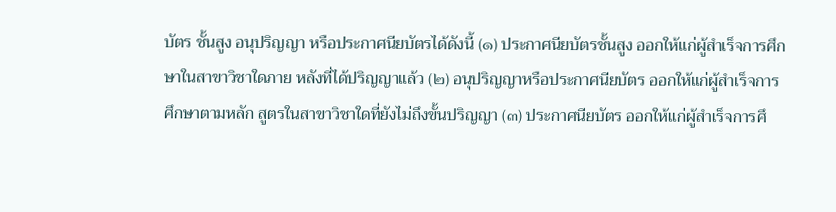บัตร ชั้นสูง อนุปริญญา หรือประกาศนียบัตรได้ดังนี้ (๑) ประกาศนียบัตรชั้นสูง ออกให้แก่ผู้สำเร็จการศึกษาในสาขาวิชาใดภาย หลังที่ได้ปริญญาแล้ว (๒) อนุปริญญาหรือประกาศนียบัตร ออกให้แก่ผู้สำเร็จการศึกษาตามหลัก สูตรในสาขาวิชาใดที่ยังไม่ถึงขั้นปริญญา (๓) ประกาศนียบัตร ออกให้แก่ผู้สำเร็จการศึ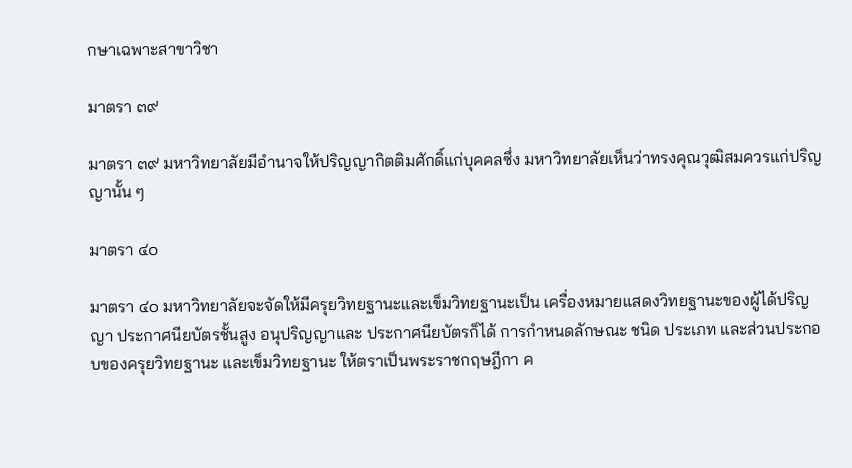กษาเฉพาะสาขาวิชา

มาตรา ๓๙

มาตรา ๓๙ มหาวิทยาลัยมีอำนาจให้ปริญญากิตติมศักดิ์แก่บุคคลซึ่ง มหาวิทยาลัยเห็นว่าทรงคุณวุฒิสมควรแก่ปริญญานั้น ๆ

มาตรา ๔๐

มาตรา ๔๐ มหาวิทยาลัยจะจัดให้มีครุยวิทยฐานะและเข็มวิทยฐานะเป็น เครื่องหมายแสดงวิทยฐานะของผู้ได้ปริญญา ประกาศนียบัตรชั้นสูง อนุปริญญาและ ประกาศนียบัตรก็ได้ การกำหนดลักษณะ ชนิด ประเภท และส่วนประกอบของครุยวิทยฐานะ และเข็มวิทยฐานะ ให้ตราเป็นพระราชกฤษฎีกา ค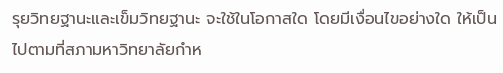รุยวิทยฐานะและเข็มวิทยฐานะ จะใช้ในโอกาสใด โดยมีเงื่อนไขอย่างใด ให้เป็นไปตามที่สภามหาวิทยาลัยกำห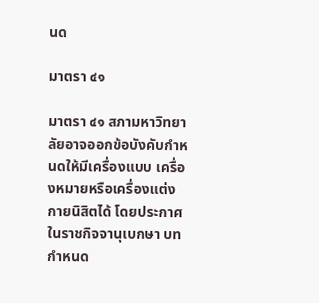นด

มาตรา ๔๑

มาตรา ๔๑ สภามหาวิทยาลัยอาจออกข้อบังคับกำหนดให้มีเครื่องแบบ เครื่องหมายหรือเครื่องแต่งกายนิสิตได้ โดยประกาศในราชกิจจานุเบกษา บทกำหนด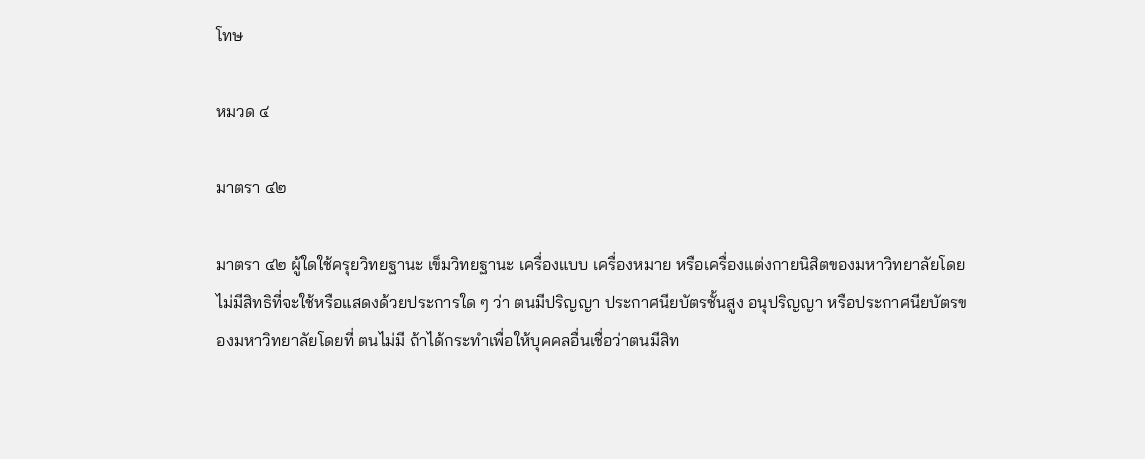โทษ

หมวด ๔

มาตรา ๔๒

มาตรา ๔๒ ผู้ใดใช้ครุยวิทยฐานะ เข็มวิทยฐานะ เครื่องแบบ เครื่องหมาย หรือเครื่องแต่งกายนิสิตของมหาวิทยาลัยโดยไม่มีสิทธิที่จะใช้หรือแสดงด้วยประการใด ๆ ว่า ตนมีปริญญา ประกาศนียบัตรชั้นสูง อนุปริญญา หรือประกาศนียบัตรของมหาวิทยาลัยโดยที่ ตนไม่มี ถ้าได้กระทำเพื่อให้บุคคลอื่นเชื่อว่าตนมีสิท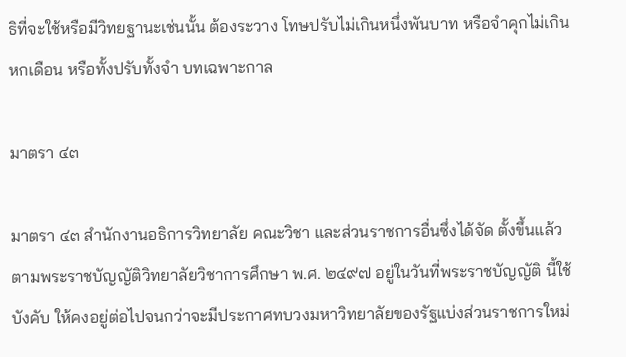ธิที่จะใช้หรือมีวิทยฐานะเช่นนั้น ต้องระวาง โทษปรับไม่เกินหนึ่งพันบาท หรือจำคุกไม่เกินหกเดือน หรือทั้งปรับทั้งจำ บทเฉพาะกาล

มาตรา ๔๓

มาตรา ๔๓ สำนักงานอธิการวิทยาลัย คณะวิชา และส่วนราชการอื่นซึ่งได้จัด ตั้งขึ้นแล้วตามพระราชบัญญัติวิทยาลัยวิชาการศึกษา พ.ศ. ๒๔๙๗ อยู่ในวันที่พระราชบัญญัติ นี้ใช้บังคับ ให้คงอยู่ต่อไปจนกว่าจะมีประกาศทบวงมหาวิทยาลัยของรัฐแบ่งส่วนราชการใหม่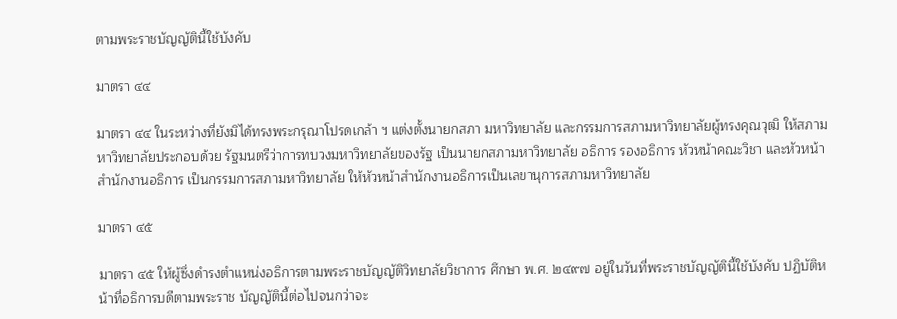ตามพระราชบัญญัตินี้ใช้บังคับ

มาตรา ๔๔

มาตรา ๔๔ ในระหว่างที่ยังมิได้ทรงพระกรุณาโปรดเกล้า ฯ แต่งตั้งนายกสภา มหาวิทยาลัย และกรรมการสภามหาวิทยาลัยผู้ทรงคุณวุฒิ ให้สภามหาวิทยาลัยประกอบด้วย รัฐมนตรีว่าการทบวงมหาวิทยาลัยของรัฐ เป็นนายกสภามหาวิทยาลัย อธิการ รองอธิการ หัวหน้าคณะวิชา และหัวหน้าสำนักงานอธิการ เป็นกรรมการสภามหาวิทยาลัย ให้หัวหน้าสำนักงานอธิการเป็นเลขานุการสภามหาวิทยาลัย

มาตรา ๔๕

มาตรา ๔๕ ให้ผู้ซึ่งดำรงตำแหน่งอธิการตามพระราชบัญญัติวิทยาลัยวิชาการ ศึกษา พ.ศ. ๒๔๙๗ อยู่ในวันที่พระราชบัญญัตินี้ใช้บังคับ ปฏิบัติหน้าที่อธิการบดีตามพระราช บัญญัตินี้ต่อไปจนกว่าจะ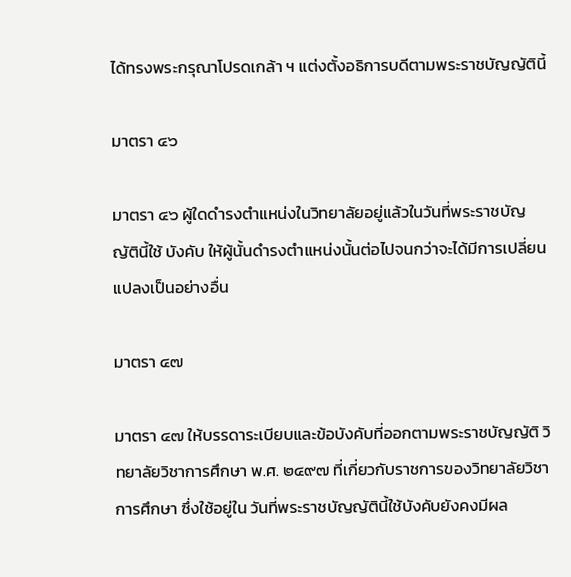ได้ทรงพระกรุณาโปรดเกล้า ฯ แต่งตั้งอธิการบดีตามพระราชบัญญัตินี้

มาตรา ๔๖

มาตรา ๔๖ ผู้ใดดำรงตำแหน่งในวิทยาลัยอยู่แล้วในวันที่พระราชบัญญัตินี้ใช้ บังคับ ให้ผู้นั้นดำรงตำแหน่งนั้นต่อไปจนกว่าจะได้มีการเปลี่ยนแปลงเป็นอย่างอื่น

มาตรา ๔๗

มาตรา ๔๗ ให้บรรดาระเบียบและข้อบังคับที่ออกตามพระราชบัญญัติ วิทยาลัยวิชาการศึกษา พ.ศ. ๒๔๙๗ ที่เกี่ยวกับราชการของวิทยาลัยวิชาการศึกษา ซึ่งใช้อยู่ใน วันที่พระราชบัญญัตินี้ใช้บังคับยังคงมีผล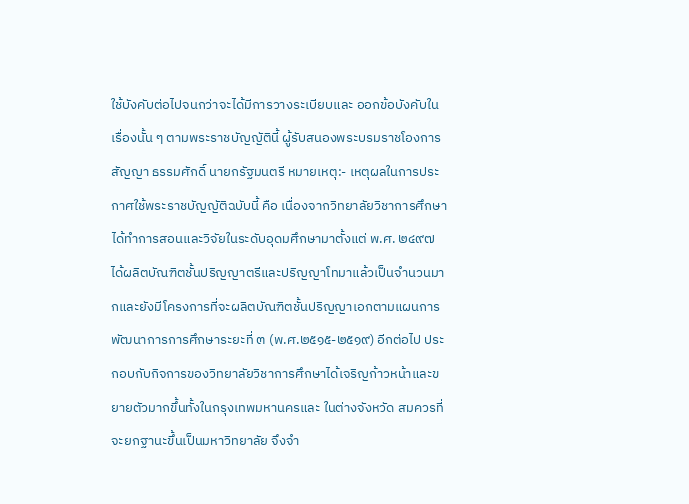ใช้บังคับต่อไปจนกว่าจะได้มีการวางระเบียบและ ออกข้อบังคับในเรื่องนั้น ๆ ตามพระราชบัญญัตินี้ ผู้รับสนองพระบรมราชโองการ สัญญา ธรรมศักดิ์ นายกรัฐมนตรี หมายเหตุ:- เหตุผลในการประกาศใช้พระราชบัญญัติฉบับนี้ คือ เนื่องจากวิทยาลัยวิชาการศึกษาได้ทำการสอนและวิจัยในระดับอุดมศึกษามาตั้งแต่ พ.ศ. ๒๔๙๗ ได้ผลิตบัณฑิตชั้นปริญญาตรีและปริญญาโทมาแล้วเป็นจำนวนมากและยังมีโครงการที่จะผลิตบัณฑิตชั้นปริญญาเอกตามแผนการพัฒนาการการศึกษาระยะที่ ๓ (พ.ศ.๒๕๑๕-๒๕๑๙) อีกต่อไป ประกอบกับกิจการของวิทยาลัยวิชาการศึกษาได้เจริญก้าวหน้าและขยายตัวมากขึ้นทั้งในกรุงเทพมหานครและ ในต่างจังหวัด สมควรที่จะยกฐานะขึ้นเป็นมหาวิทยาลัย จึงจำ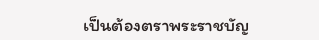เป็นต้องตราพระราชบัญ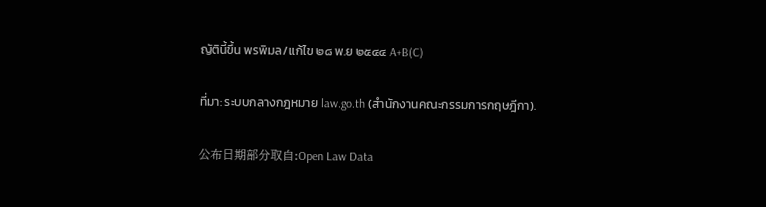ญัตินี้ขึ้น พรพิมล/แก้ไข ๒๘ พ.ย ๒๕๔๔ A+B(C)

ที่มา: ระบบกลางกฎหมาย law.go.th (สำนักงานคณะกรรมการกฤษฎีกา).

公布日期部分取自:Open Law Data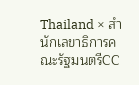Thailand × สำนักเลขาธิการคณะรัฐมนตรีCC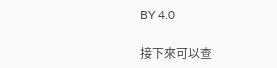BY 4.0

接下來可以查